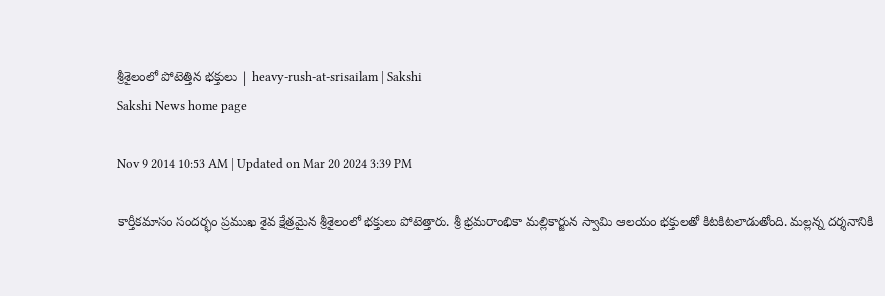శ్రీశైలంలో పోటెత్తిన భక్తులు | heavy-rush-at-srisailam | Sakshi
Sakshi News home page

Nov 9 2014 10:53 AM | Updated on Mar 20 2024 3:39 PM

కార్తీకమాసం సందర్భం ప్రముఖ శైవ క్షేత్రమైన శ్రీశైలంలో భక్తులు పోటెత్తారు. శ్రీ భ్రమరాంభికా మల్లికార్జున స్వామి ఆలయం భక్తులతో కిటకిటలాడుతోంది. మల్లన్న దర్శనానికి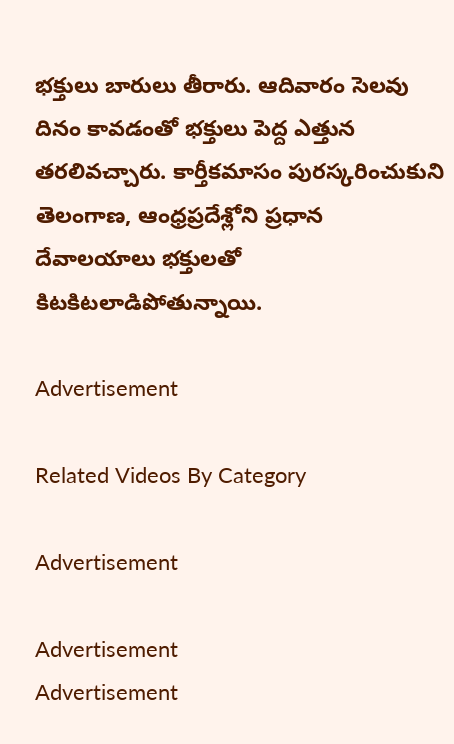భక్తులు బారులు తీరారు. ఆదివారం సెలవు దినం కావడంతో భక్తులు పెద్ద ఎత్తున తరలివచ్చారు. కార్తీకమాసం పురస్కరించుకుని తెలంగాణ, ఆంధ్రప్రదేశ్లోని ప్రధాన దేవాలయాలు భక్తులతో కిటకిటలాడిపోతున్నాయి.

Advertisement

Related Videos By Category

Advertisement

Advertisement
Advertisement